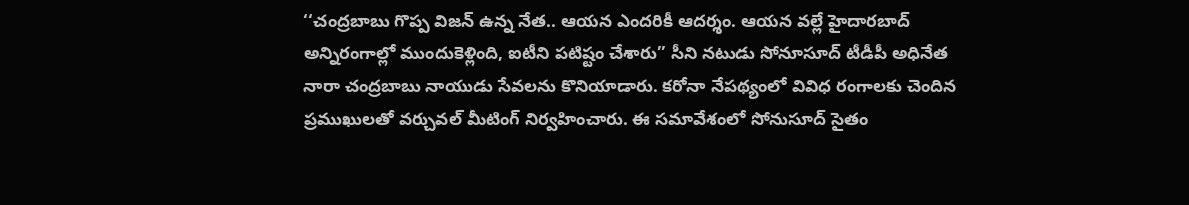‘‘చంద్రబాబు గొప్ప విజన్ ఉన్న నేత.. ఆయన ఎందరికీ ఆదర్శం. ఆయన వల్లే హైదారబాద్ అన్నిరంగాల్లో ముందుకెళ్లింది, ఐటీని పటిష్టం చేశారు’’ సీని నటుడు సోనూసూద్ టీడీపీ అధినేత నారా చంద్రబాబు నాయుడు సేవలను కొనియాడారు. కరోనా నేపథ్యంలో వివిధ రంగాలకు చెందిన ప్రముఖులతో వర్చువల్ మీటింగ్ నిర్వహించారు. ఈ సమావేశంలో సోనుసూద్ సైతం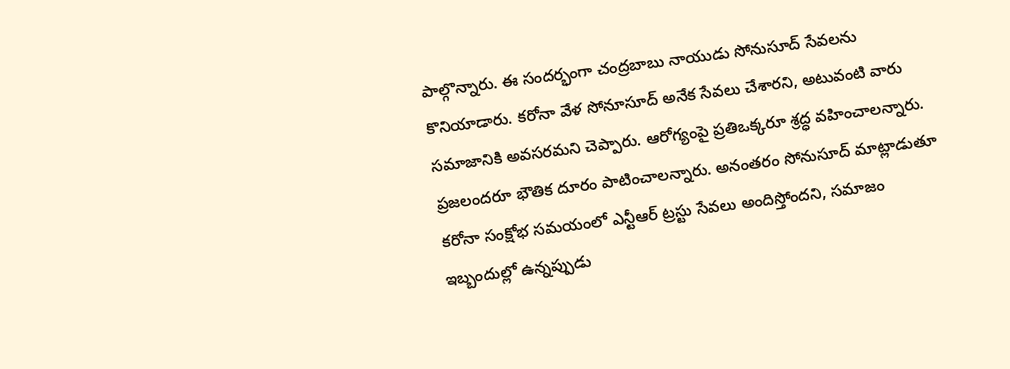పాల్గొన్నారు. ఈ సందర్భంగా చంద్రబాబు నాయుడు సోనుసూద్ సేవలను కొనియాడారు. కరోనా వేళ సోనూసూద్ అనేక సేవలు చేశారని, అటువంటి వారు సమాజానికి అవసరమని చెప్పారు. ఆరోగ్యంపై ప్రతిఒక్కరూ శ్రద్ధ వహించాలన్నారు. ప్రజలందరూ భౌతిక దూరం పాటించాలన్నారు. అనంతరం సోనుసూద్ మాట్లాడుతూ కరోనా సంక్షోభ సమయంలో ఎన్టీఆర్ ట్రస్టు సేవలు అందిస్తోందని, సమాజం ఇబ్బందుల్లో ఉన్నప్పుడు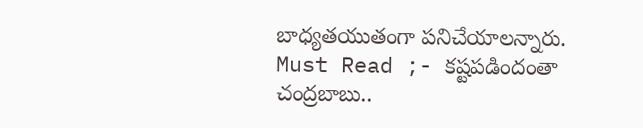బాధ్యతయుతంగా పనిచేయాలన్నారు.
Must Read ;- కష్టపడిందంతా చంద్రబాబు..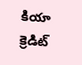కియా క్రెడిట్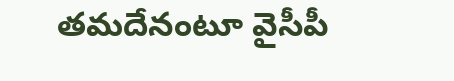తమదేనంటూ వైసీపీ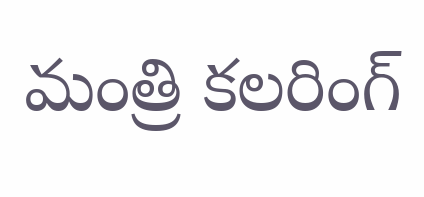మంత్రి కలరింగ్